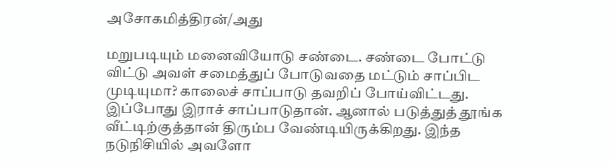அசோகமித்திரன்/அது

மறுபடியும் மனைவியோடு சண்டை. சண்டை போட்டு விட்டு அவள் சமைத்துப் போடுவதை மட்டும் சாப்பிட முடியுமா? காலைச் சாப்பாடு தவறிப் போய்விட்டது. இப்போது இராச் சாப்பாடுதான். ஆனால் படுத்துத் தூங்க வீட்டிற்குத்தான் திரும்ப வேண்டியிருக்கிறது. இந்த நடுநிசியில் அவளோ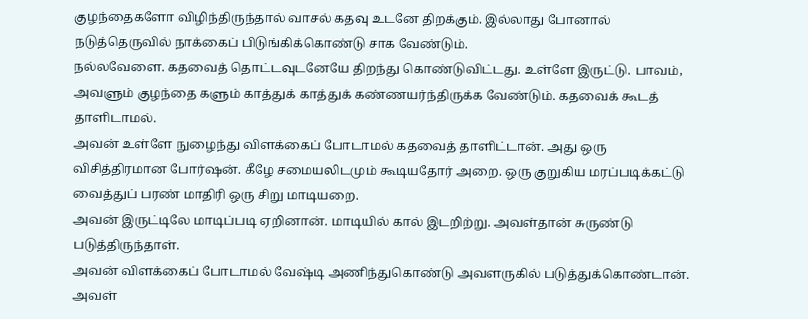குழந்தைகளோ விழிந்திருந்தால் வாசல் கதவு உடனே திறக்கும். இல்லாது போனால் நடுத்தெருவில் நாக்கைப் பிடுங்கிக்கொண்டு சாக வேண்டும்.
நல்லவேளை. கதவைத் தொட்டவுடனேயே திறந்து கொண்டுவிட்டது. உள்ளே இருட்டு. பாவம், அவளும் குழந்தை களும் காத்துக் காத்துக் கண்ணயர்ந்திருக்க வேண்டும். கதவைக் கூடத் தாளிடாமல்.
அவன் உள்ளே நுழைந்து விளக்கைப் போடாமல் கதவைத் தாளிட்டான். அது ஒரு விசித்திரமான போர்ஷன். கீழே சமையலிடமும் கூடியதோர் அறை. ஒரு குறுகிய மரப்படிக்கட்டு வைத்துப் பரண் மாதிரி ஒரு சிறு மாடியறை.
அவன் இருட்டிலே மாடிப்படி ஏறினான். மாடியில் கால் இடறிற்று. அவள்தான் சுருண்டு படுத்திருந்தாள்.
அவன் விளக்கைப் போடாமல் வேஷ்டி அணிந்துகொண்டு அவளருகில் படுத்துக்கொண்டான்.
அவள்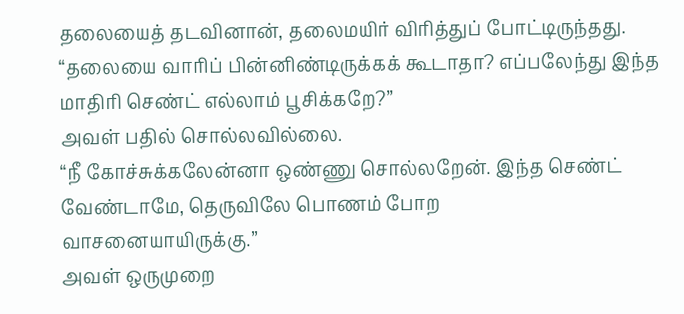தலையைத் தடவினான், தலைமயிர் விரித்துப் போட்டிருந்தது.
“தலையை வாரிப் பின்னிண்டிருக்கக் கூடாதா? எப்பலேந்து இந்த மாதிரி செண்ட் எல்லாம் பூசிக்கறே?”
அவள் பதில் சொல்லவில்லை.
“நீ கோச்சுக்கலேன்னா ஒண்ணு சொல்லறேன். இந்த செண்ட் வேண்டாமே, தெருவிலே பொணம் போற
வாசனையாயிருக்கு.”
அவள் ஒருமுறை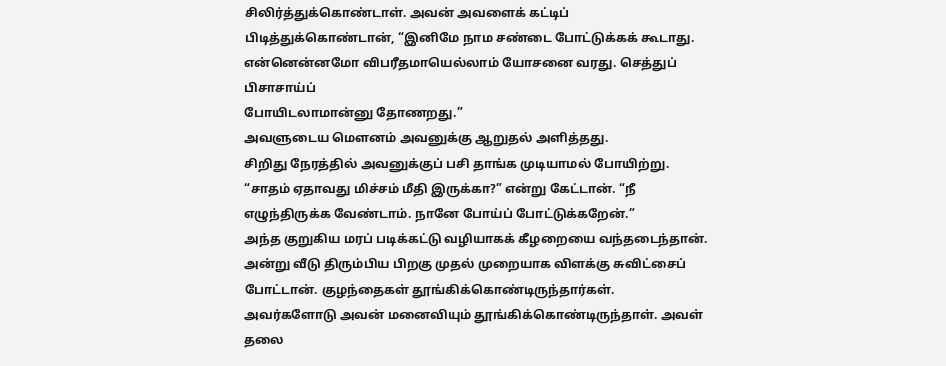சிலிர்த்துக்கொண்டாள். அவன் அவளைக் கட்டிப் பிடித்துக்கொண்டான், “இனிமே நாம சண்டை போட்டுக்கக் கூடாது. என்னென்னமோ விபரீதமாயெல்லாம் யோசனை வரது. செத்துப் பிசாசாய்ப்
போயிடலாமான்னு தோணறது.”
அவளுடைய மௌனம் அவனுக்கு ஆறுதல் அளித்தது.
சிறிது நேரத்தில் அவனுக்குப் பசி தாங்க முடியாமல் போயிற்று. “சாதம் ஏதாவது மிச்சம் மீதி இருக்கா?” என்று கேட்டான். “நீ எழுந்திருக்க வேண்டாம். நானே போய்ப் போட்டுக்கறேன்.”
அந்த குறுகிய மரப் படிக்கட்டு வழியாகக் கீழறையை வந்தடைந்தான். அன்று வீடு திரும்பிய பிறகு முதல் முறையாக விளக்கு சுவிட்சைப் போட்டான். குழந்தைகள் தூங்கிக்கொண்டிருந்தார்கள்.
அவர்களோடு அவன் மனைவியும் தூங்கிக்கொண்டிருந்தாள். அவள் தலை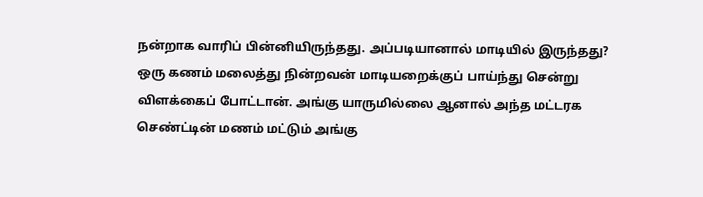நன்றாக வாரிப் பின்னியிருந்தது. அப்படியானால் மாடியில் இருந்தது?
ஒரு கணம் மலைத்து நின்றவன் மாடியறைக்குப் பாய்ந்து சென்று விளக்கைப் போட்டான். அங்கு யாருமில்லை ஆனால் அந்த மட்டரக செண்ட்டின் மணம் மட்டும் அங்கு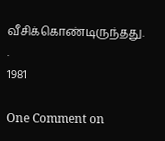வீசிக்கொண்டிருந்தது. .
1981

One Comment on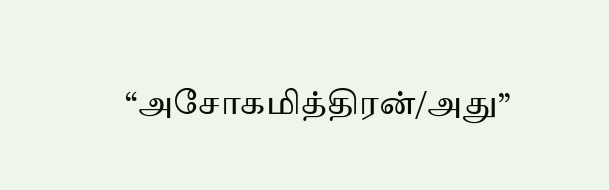“அசோகமித்திரன்/அது”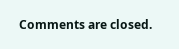Comments are closed.